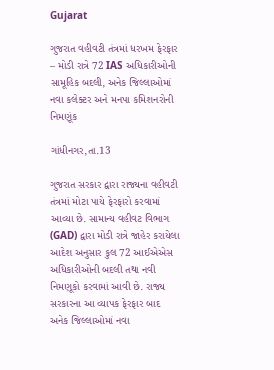Gujarat

ગુજરાત વહીવટી તંત્રમાં ધરખમ ફેરફાર – મોડી રાત્રે 72 IAS અધિકારીઓની સામૂહિક બદલી, અનેક જિલ્લાઓમાં નવા કલેક્ટર અને મનપા કમિશનરોની નિમણૂંક

ગાંધીનગર,તા.13

ગુજરાત સરકાર દ્વારા રાજ્યના વહીવટી તંત્રમાં મોટા પાયે ફેરફારો કરવામાં આવ્યા છે. સામાન્ય વહીવટ વિભાગ (GAD) દ્વારા મોડી રાત્રે જાહેર કરાયેલા આદેશ અનુસાર કુલ 72 આઈએએસ અધિકારીઓની બદલી તથા નવી નિમણૂકો કરવામાં આવી છે. રાજ્ય સરકારના આ વ્યાપક ફેરફાર બાદ અનેક જિલ્લાઓમાં નવા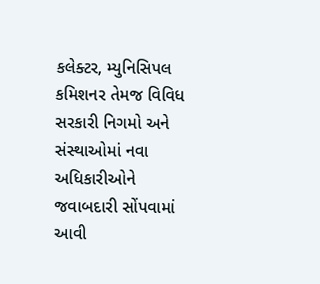કલેક્ટર, મ્યુનિસિપલ કમિશનર તેમજ વિવિધ સરકારી નિગમો અને સંસ્થાઓમાં નવા અધિકારીઓને જવાબદારી સોંપવામાં આવી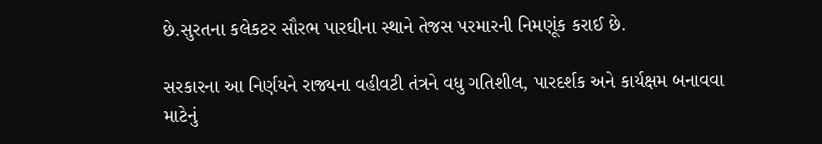છે.સુરતના કલેકટર સૌરભ પારઘીના સ્થાને તેજસ પરમારની નિમણૂંક કરાઈ છે.

સરકારના આ નિર્ણયને રાજ્યના વહીવટી તંત્રને વધુ ગતિશીલ, પારદર્શક અને કાર્યક્ષમ બનાવવા માટેનું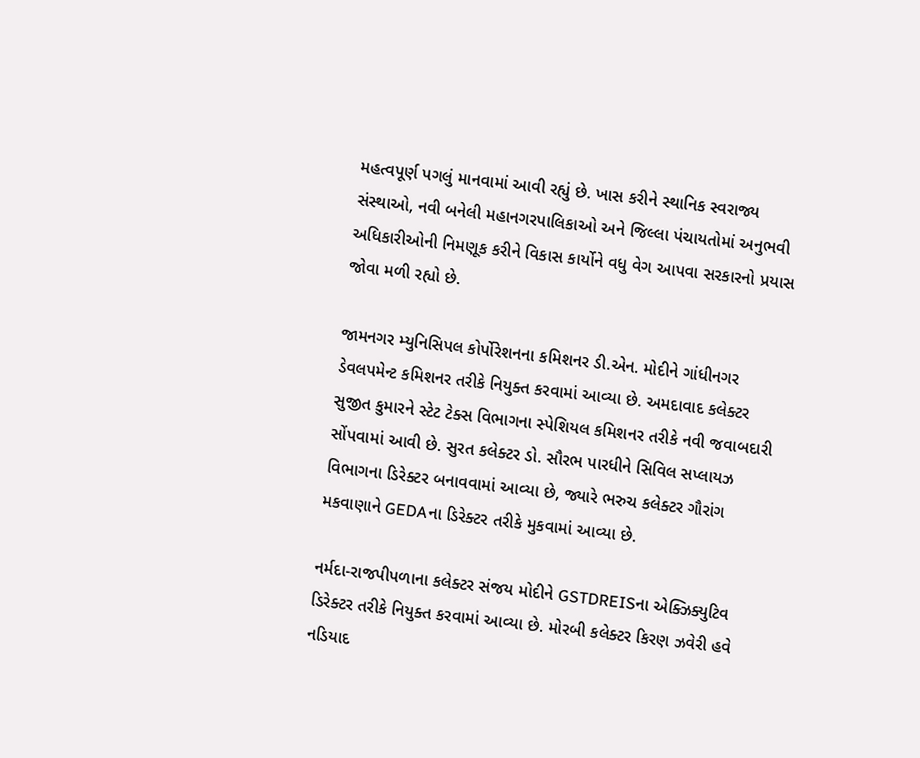મહત્વપૂર્ણ પગલું માનવામાં આવી રહ્યું છે. ખાસ કરીને સ્થાનિક સ્વરાજ્ય સંસ્થાઓ, નવી બનેલી મહાનગરપાલિકાઓ અને જિલ્લા પંચાયતોમાં અનુભવી અધિકારીઓની નિમણૂક કરીને વિકાસ કાર્યોને વધુ વેગ આપવા સરકારનો પ્રયાસ જોવા મળી રહ્યો છે.

જામનગર મ્યુનિસિપલ કોર્પોરેશનના કમિશનર ડી.એન. મોદીને ગાંધીનગર ડેવલપમેન્ટ કમિશનર તરીકે નિયુક્ત કરવામાં આવ્યા છે. અમદાવાદ કલેક્ટર સુજીત કુમારને સ્ટેટ ટેક્સ વિભાગના સ્પેશિયલ કમિશનર તરીકે નવી જવાબદારી સોંપવામાં આવી છે. સુરત કલેક્ટર ડો. સૌરભ પારધીને સિવિલ સપ્લાયઝ વિભાગના ડિરેક્ટર બનાવવામાં આવ્યા છે, જ્યારે ભરુચ કલેક્ટર ગૌરાંગ મકવાણાને GEDAના ડિરેક્ટર તરીકે મુકવામાં આવ્યા છે.

નર્મદા-રાજપીપળાના કલેક્ટર સંજય મોદીને GSTDREISના એક્ઝિક્યુટિવ ડિરેક્ટર તરીકે નિયુક્ત કરવામાં આવ્યા છે. મોરબી કલેક્ટર કિરણ ઝવેરી હવે નડિયાદ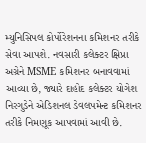મ્યુનિસિપલ કોર્પોરેશનના કમિશનર તરીકે સેવા આપશે. નવસારી કલેક્ટર ક્ષિપ્રા અગ્રેને MSME કમિશનર બનાવવામાં આવ્યા છે, જ્યારે દાહોદ કલેક્ટર યોગેશ નિરગુડેને એડિશનલ ડેવલપમેન્ટ કમિશનર તરીકે નિમણૂક આપવામાં આવી છે.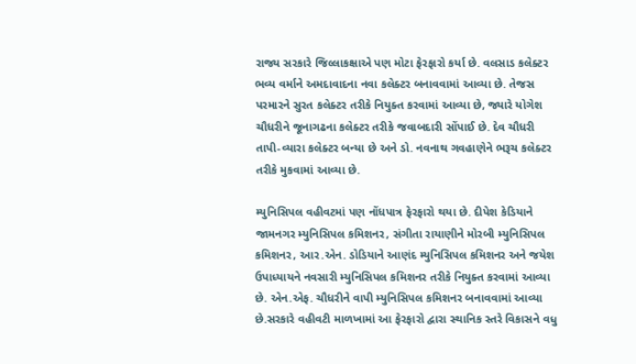રાજ્ય સરકારે જિલ્લાકક્ષાએ પણ મોટા ફેરફારો કર્યા છે. વલસાડ કલેક્ટર ભવ્ય વર્માને અમદાવાદના નવા કલેક્ટર બનાવવામાં આવ્યા છે. તેજસ પરમારને સુરત કલેક્ટર તરીકે નિયુક્ત કરવામાં આવ્યા છે, જ્યારે યોગેશ ચૌધરીને જૂનાગઢના કલેક્ટર તરીકે જવાબદારી સોંપાઈ છે. દેવ ચૌધરી તાપી-વ્યારા કલેક્ટર બન્યા છે અને ડો. નવનાથ ગવહાણેને ભરૂચ કલેક્ટર તરીકે મુકવામાં આવ્યા છે.

મ્યુનિસિપલ વહીવટમાં પણ નોંધપાત્ર ફેરફારો થયા છે. દીપેશ કેડિયાને જામનગર મ્યુનિસિપલ કમિશનર, સંગીતા રાયાણીને મોરબી મ્યુનિસિપલ કમિશનર, આર.એન. ડોડિયાને આણંદ મ્યુનિસિપલ કમિશનર અને જયેશ ઉપાધ્યાયને નવસારી મ્યુનિસિપલ કમિશનર તરીકે નિયુક્ત કરવામાં આવ્યા છે. એન.એફ. ચૌધરીને વાપી મ્યુનિસિપલ કમિશનર બનાવવામાં આવ્યા છે.સરકારે વહીવટી માળખામાં આ ફેરફારો દ્વારા સ્થાનિક સ્તરે વિકાસને વધુ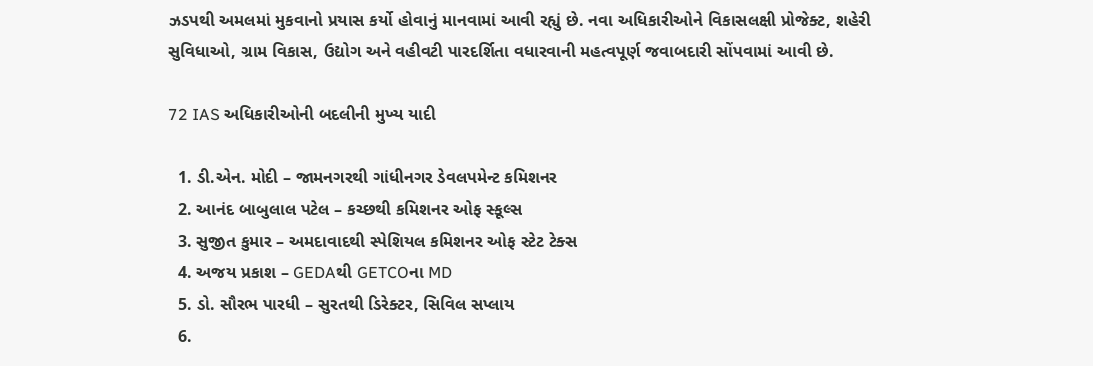ઝડપથી અમલમાં મુકવાનો પ્રયાસ કર્યો હોવાનું માનવામાં આવી રહ્યું છે. નવા અધિકારીઓને વિકાસલક્ષી પ્રોજેક્ટ, શહેરી સુવિધાઓ, ગ્રામ વિકાસ, ઉદ્યોગ અને વહીવટી પારદર્શિતા વધારવાની મહત્વપૂર્ણ જવાબદારી સોંપવામાં આવી છે.

72 IAS અધિકારીઓની બદલીની મુખ્ય યાદી

  1. ડી.એન. મોદી – જામનગરથી ગાંધીનગર ડેવલપમેન્ટ કમિશનર
  2. આનંદ બાબુલાલ પટેલ – કચ્છથી કમિશનર ઓફ સ્કૂલ્સ
  3. સુજીત કુમાર – અમદાવાદથી સ્પેશિયલ કમિશનર ઓફ સ્ટેટ ટેક્સ
  4. અજય પ્રકાશ – GEDAથી GETCOના MD
  5. ડો. સૌરભ પારધી – સુરતથી ડિરેક્ટર, સિવિલ સપ્લાય
  6.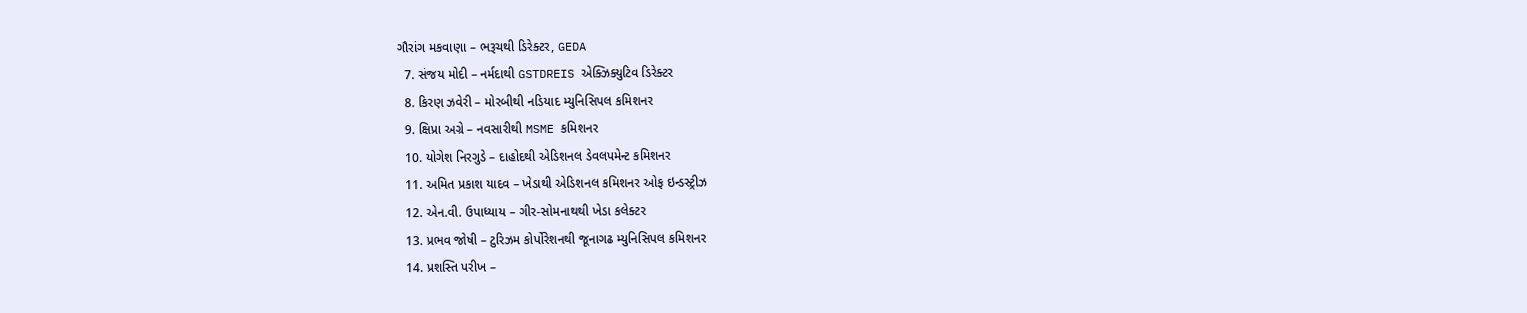ગૌરાંગ મકવાણા – ભરૂચથી ડિરેક્ટર, GEDA
  7. સંજય મોદી – નર્મદાથી GSTDREIS એક્ઝિક્યુટિવ ડિરેક્ટર
  8. કિરણ ઝવેરી – મોરબીથી નડિયાદ મ્યુનિસિપલ કમિશનર
  9. ક્ષિપ્રા અગ્રે – નવસારીથી MSME કમિશનર
  10. યોગેશ નિરગુડે – દાહોદથી એડિશનલ ડેવલપમેન્ટ કમિશનર
  11. અમિત પ્રકાશ યાદવ – ખેડાથી એડિશનલ કમિશનર ઓફ ઇન્ડસ્ટ્રીઝ
  12. એન.વી. ઉપાધ્યાય – ગીર-સોમનાથથી ખેડા કલેક્ટર
  13. પ્રભવ જોષી – ટુરિઝમ કોર્પોરેશનથી જૂનાગઢ મ્યુનિસિપલ કમિશનર
  14. પ્રશસ્તિ પરીખ –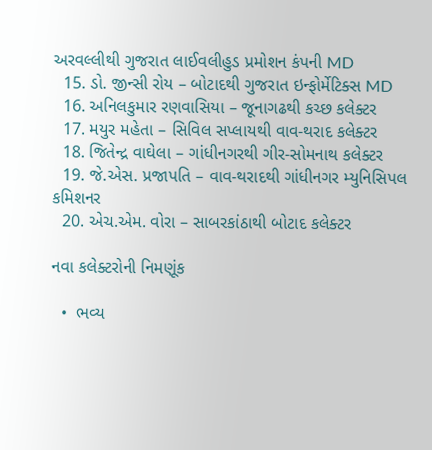અરવલ્લીથી ગુજરાત લાઈવલીહુડ પ્રમોશન કંપની MD
  15. ડો. જીન્સી રોય – બોટાદથી ગુજરાત ઇન્ફોર્મેટિક્સ MD
  16. અનિલકુમાર રણવાસિયા – જૂનાગઢથી કચ્છ કલેક્ટર
  17. મયુર મહેતા – સિવિલ સપ્લાયથી વાવ-થરાદ કલેક્ટર
  18. જિતેન્દ્ર વાઘેલા – ગાંધીનગરથી ગીર-સોમનાથ કલેક્ટર
  19. જે.એસ. પ્રજાપતિ – વાવ-થરાદથી ગાંધીનગર મ્યુનિસિપલ કમિશનર
  20. એચ.એમ. વોરા – સાબરકાંઠાથી બોટાદ કલેક્ટર

નવા કલેક્ટરોની નિમણૂંક

  •  ભવ્ય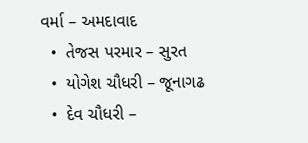વર્મા – અમદાવાદ
  •  તેજસ પરમાર – સુરત
  •  યોગેશ ચૌધરી – જૂનાગઢ
  •  દેવ ચૌધરી –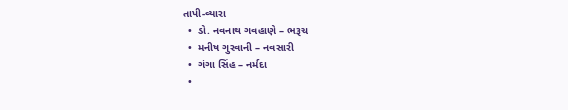તાપી-વ્યારા
  •  ડો. નવનાથ ગવહાણે – ભરૂચ
  •  મનીષ ગુરવાની – નવસારી
  •  ગંગા સિંહ – નર્મદા
  •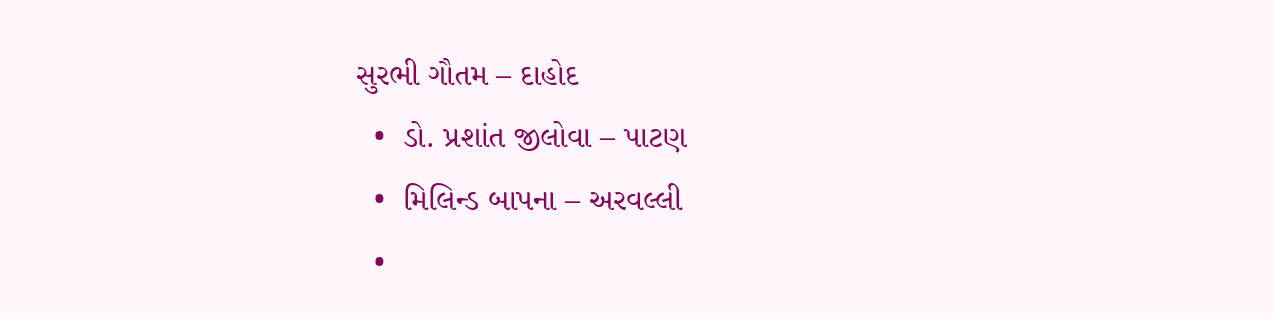સુરભી ગૌતમ – દાહોદ
  •  ડો. પ્રશાંત જીલોવા – પાટણ
  •  મિલિન્ડ બાપના – અરવલ્લી
  •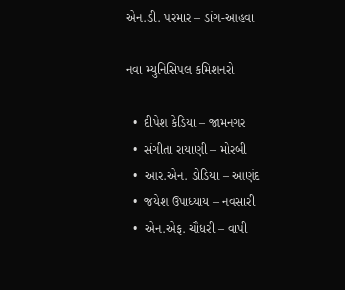એન.ડી. પરમાર – ડાંગ-આહવા

નવા મ્યુનિસિપલ કમિશનરો

  •  દીપેશ કેડિયા – જામનગર
  •  સંગીતા રાયાણી – મોરબી
  •  આર.એન. ડોડિયા – આણંદ
  •  જયેશ ઉપાધ્યાય – નવસારી
  •  એન.એફ. ચૌધરી – વાપી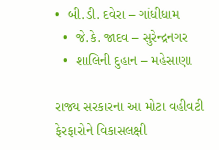•  બી.ડી. દવેરા – ગાંધીધામ
  •  જે.કે. જાદવ – સુરેન્દ્રનગર
  •  શાલિની દુહાન – મહેસાણા

રાજ્ય સરકારના આ મોટા વહીવટી ફેરફારોને વિકાસલક્ષી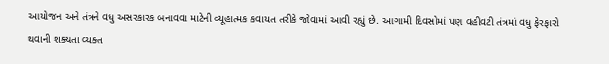આયોજન અને તંત્રને વધુ અસરકારક બનાવવા માટેની વ્યૂહાત્મક કવાયત તરીકે જોવામાં આવી રહ્યું છે. આગામી દિવસોમાં પણ વહીવટી તંત્રમાં વધુ ફેરફારો થવાની શક્યતા વ્યક્ત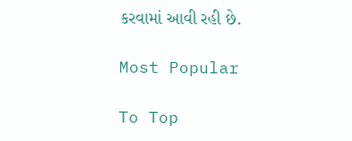કરવામાં આવી રહી છે.

Most Popular

To Top